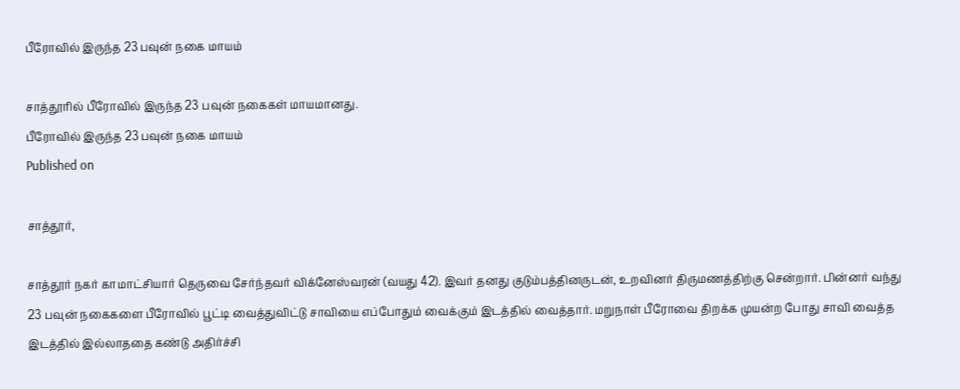பீரோவில் இருந்த 23 பவுன் நகை மாயம்

சாத்தூரில் பீரோவில் இருந்த 23 பவுன் நகைகள் மாயமானது.
பீரோவில் இருந்த 23 பவுன் நகை மாயம்
Published on

சாத்தூர்,

சாத்தூர் நகர் காமாட்சியார் தெருவை சேர்ந்தவர் விக்னேஸ்வரன் (வயது 42). இவர் தனது குடும்பத்தினருடன், உறவினர் திருமணத்திற்கு சென்றார். பின்னர் வந்து 23 பவுன் நகைகளை பீரோவில் பூட்டி வைத்துவிட்டு சாவியை எப்போதும் வைக்கும் இடத்தில் வைத்தார். மறுநாள் பீரோவை திறக்க முயன்ற போது சாவி வைத்த இடத்தில் இல்லாததை கண்டு அதிர்ச்சி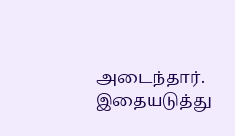அடைந்தார். இதையடுத்து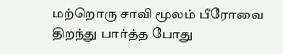மற்றொரு சாவி மூலம் பீரோவை திறந்து பார்த்த போது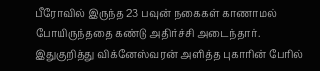பீரோவில் இருந்த 23 பவுன் நகைகள் காணாமல் போயிருந்ததை கண்டு அதிர்ச்சி அடைந்தார். இதுகுறித்து விக்னேஸ்வரன் அளித்த புகாரின் பேரில்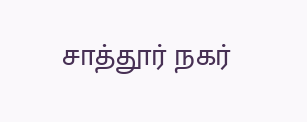சாத்தூர் நகர்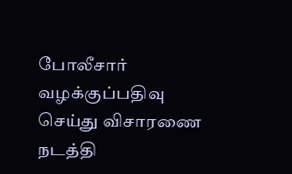போலீசார் வழக்குப்பதிவு செய்து விசாரணை நடத்தி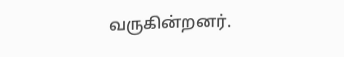வருகின்றனர்.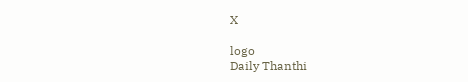X

logo
Daily Thanthi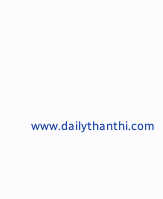www.dailythanthi.com